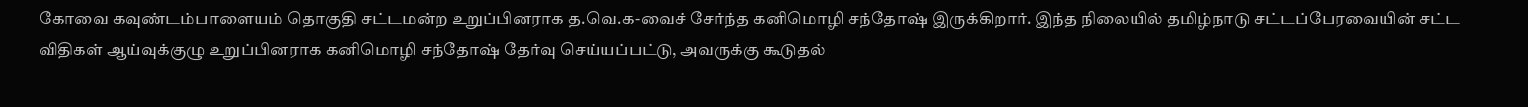கோவை கவுண்டம்பாளையம் தொகுதி சட்டமன்ற உறுப்பினராக த.வெ.க-வைச் சேர்ந்த கனிமொழி சந்தோஷ் இருக்கிறார். இந்த நிலையில் தமிழ்நாடு சட்டப்பேரவையின் சட்ட விதிகள் ஆய்வுக்குழு உறுப்பினராக கனிமொழி சந்தோஷ் தேர்வு செய்யப்பட்டு, அவருக்கு கூடுதல்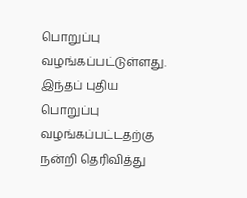பொறுப்பு வழங்கப்பட்டுள்ளது. இந்தப் புதிய பொறுப்பு வழங்கப்பட்டதற்கு நன்றி தெரிவித்து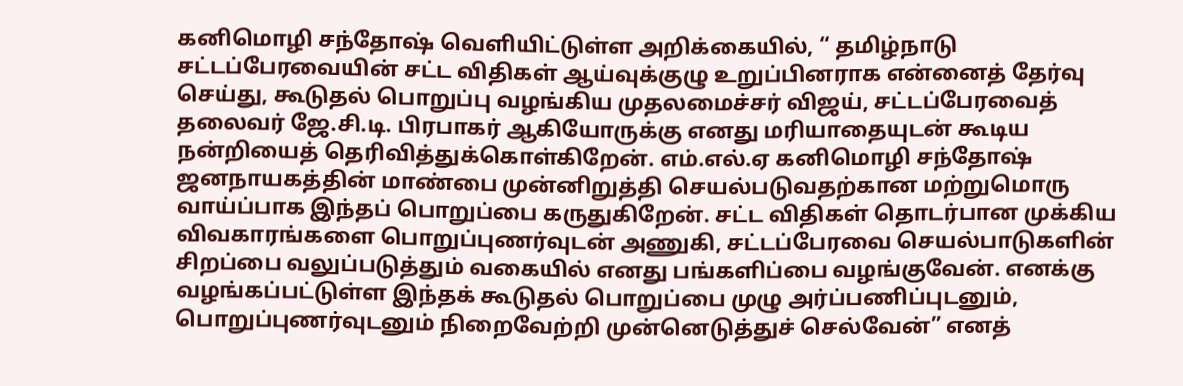கனிமொழி சந்தோஷ் வெளியிட்டுள்ள அறிக்கையில், “ தமிழ்நாடு சட்டப்பேரவையின் சட்ட விதிகள் ஆய்வுக்குழு உறுப்பினராக என்னைத் தேர்வு செய்து, கூடுதல் பொறுப்பு வழங்கிய முதலமைச்சர் விஜய், சட்டப்பேரவைத் தலைவர் ஜே.சி.டி. பிரபாகர் ஆகியோருக்கு எனது மரியாதையுடன் கூடிய நன்றியைத் தெரிவித்துக்கொள்கிறேன். எம்.எல்.ஏ கனிமொழி சந்தோஷ் ஜனநாயகத்தின் மாண்பை முன்னிறுத்தி செயல்படுவதற்கான மற்றுமொரு வாய்ப்பாக இந்தப் பொறுப்பை கருதுகிறேன். சட்ட விதிகள் தொடர்பான முக்கிய விவகாரங்களை பொறுப்புணர்வுடன் அணுகி, சட்டப்பேரவை செயல்பாடுகளின் சிறப்பை வலுப்படுத்தும் வகையில் எனது பங்களிப்பை வழங்குவேன். எனக்கு வழங்கப்பட்டுள்ள இந்தக் கூடுதல் பொறுப்பை முழு அர்ப்பணிப்புடனும், பொறுப்புணர்வுடனும் நிறைவேற்றி முன்னெடுத்துச் செல்வேன்” எனத்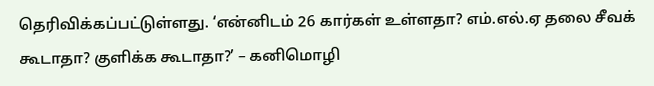தெரிவிக்கப்பட்டுள்ளது. ‘என்னிடம் 26 கார்கள் உள்ளதா? எம்.எல்.ஏ தலை சீவக் கூடாதா? குளிக்க கூடாதா?’ – கனிமொழி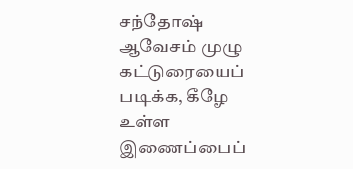சந்தோஷ் ஆவேசம் முழு கட்டுரையைப் படிக்க, கீழே உள்ள இணைப்பைப்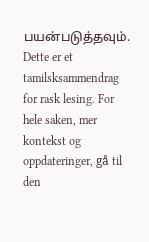பயன்படுத்தவும்.
Dette er et tamilsksammendrag for rask lesing. For hele saken, mer kontekst og oppdateringer, gå til den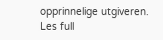opprinnelige utgiveren.
Les full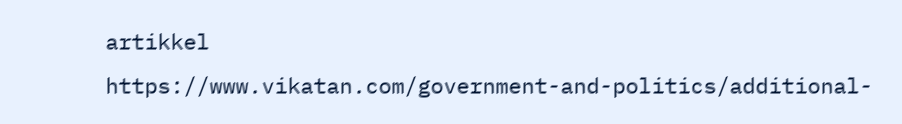artikkel
https://www.vikatan.com/government-and-politics/additional-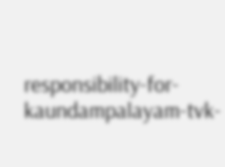responsibility-for-kaundampalayam-tvk-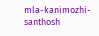mla-kanimozhi-santhosh